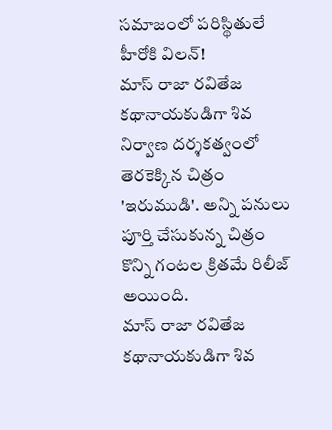సమాజంలో పరిస్థితులే హీరోకి విలన్!
మాస్ రాజా రవితేజ కథానాయకుడిగా శివ నిర్వాణ దర్శకత్వంలో తెరకెక్కిన చిత్రం 'ఇరుముడి'. అన్ని పనులు పూర్తి చేసుకున్న చిత్రం కొన్ని గంటల క్రితమే రిలీజ్ అయింది.
మాస్ రాజా రవితేజ కథానాయకుడిగా శివ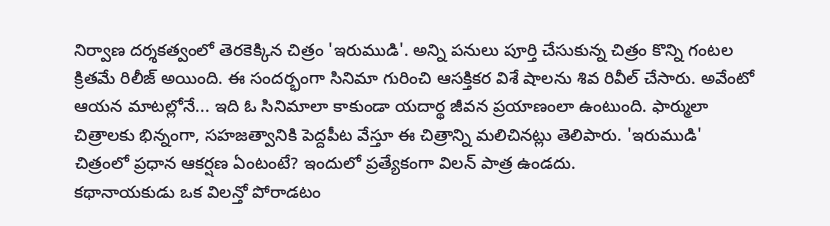నిర్వాణ దర్శకత్వంలో తెరకెక్కిన చిత్రం 'ఇరుముడి'. అన్ని పనులు పూర్తి చేసుకున్న చిత్రం కొన్ని గంటల క్రితమే రిలీజ్ అయింది. ఈ సందర్భంగా సినిమా గురించి ఆసక్తికర విశే షాలను శివ రివీల్ చేసారు. అవేంటో ఆయన మాటల్లోనే... ఇది ఓ సినిమాలా కాకుండా యదార్థ జీవన ప్రయాణంలా ఉంటుంది. ఫార్ములా చిత్రాలకు భిన్నంగా, సహజత్వానికి పెద్దపీట వేస్తూ ఈ చిత్రాన్ని మలిచినట్లు తెలిపారు. 'ఇరుముడి' చిత్రంలో ప్రధాన ఆకర్షణ ఏంటంటే? ఇందులో ప్రత్యేకంగా విలన్ పాత్ర ఉండదు.
కథానాయకుడు ఒక విలన్తో పోరాడటం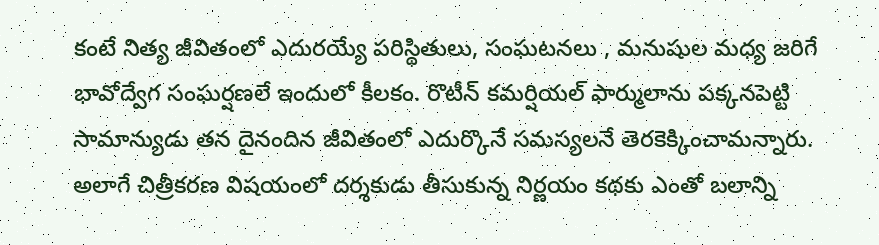కంటే నిత్య జీవితంలో ఎదురయ్యే పరిస్థితులు, సంఘటనలు , మనుషుల మధ్య జరిగే భావోద్వేగ సంఘర్షణలే ఇందులో కీలకం. రొటీన్ కమర్షియల్ ఫార్ములాను పక్కనపెట్టి సామాన్యుడు తన దైనందిన జీవితంలో ఎదుర్కొనే సమస్యలనే తెరకెక్కించామన్నారు. అలాగే చిత్రీకరణ విషయంలో దర్శకుడు తీసుకున్న నిర్ణయం కథకు ఎంతో బలాన్ని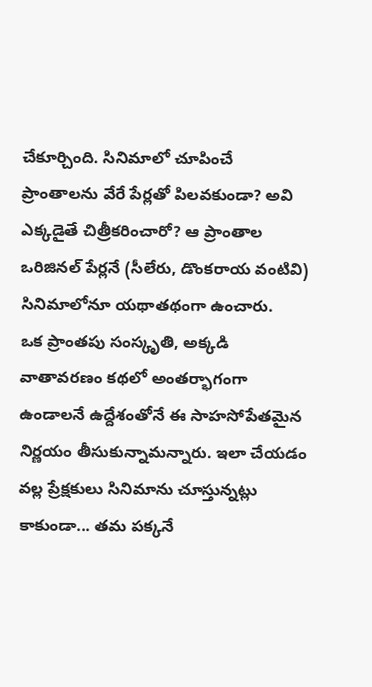చేకూర్చింది. సినిమాలో చూపించే ప్రాంతాలను వేరే పేర్లతో పిలవకుండా? అవి ఎక్కడైతే చిత్రీకరించారో? ఆ ప్రాంతాల ఒరిజినల్ పేర్లనే (సీలేరు, డొంకరాయ వంటివి) సినిమాలోనూ యథాతథంగా ఉంచారు.
ఒక ప్రాంతపు సంస్కృతి, అక్కడి వాతావరణం కథలో అంతర్భాగంగా ఉండాలనే ఉద్దేశంతోనే ఈ సాహసోపేతమైన నిర్ణయం తీసుకున్నామన్నారు. ఇలా చేయడం వల్ల ప్రేక్షకులు సినిమాను చూస్తున్నట్లు కాకుండా... తమ పక్కనే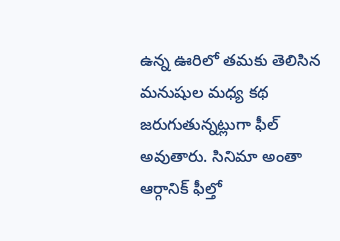ఉన్న ఊరిలో తమకు తెలిసిన మనుషుల మధ్య కథ జరుగుతున్నట్లుగా ఫీల్ అవుతారు. సినిమా అంతా ఆర్గానిక్ ఫీల్తో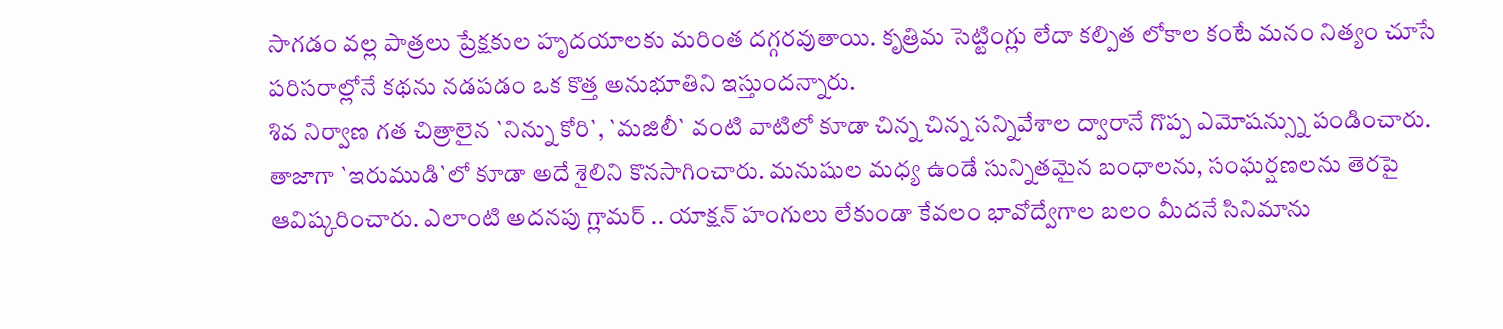సాగడం వల్ల పాత్రలు ప్రేక్షకుల హృదయాలకు మరింత దగ్గరవుతాయి. కృత్రిమ సెట్టింగ్లు లేదా కల్పిత లోకాల కంటే మనం నిత్యం చూసే పరిసరాల్లోనే కథను నడపడం ఒక కొత్త అనుభూతిని ఇస్తుందన్నారు.
శివ నిర్వాణ గత చిత్రాలైన `నిన్ను కోరి`, `మజిలీ` వంటి వాటిలో కూడా చిన్న చిన్న సన్నివేశాల ద్వారానే గొప్ప ఎమోషన్స్ను పండించారు. తాజాగా `ఇరుముడి`లో కూడా అదే శైలిని కొనసాగించారు. మనుషుల మధ్య ఉండే సున్నితమైన బంధాలను, సంఘర్షణలను తెరపై ఆవిష్కరించారు. ఎలాంటి అదనపు గ్లామర్ .. యాక్షన్ హంగులు లేకుండా కేవలం భావోద్వేగాల బలం మీదనే సినిమాను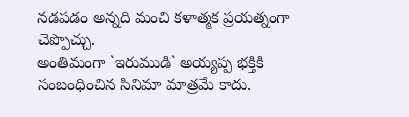నడపడం అన్నది మంచి కళాత్మక ప్రయత్నంగా చెప్పొచ్చు.
అంతిమంగా `ఇరుముడి` అయ్యప్ప భక్తికి సంబంధించిన సినిమా మాత్రమే కాదు.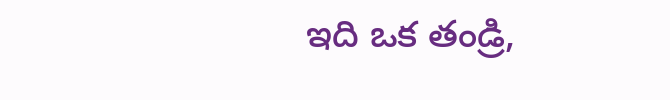ఇది ఒక తండ్రి,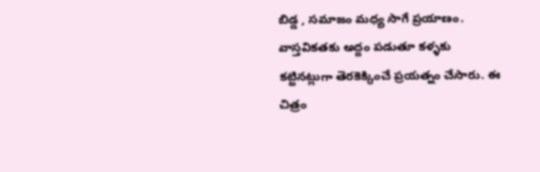బిడ్డ , సమాజం మధ్య సాగే ప్రయాణం. వాస్తవికతకు అద్దం పడుతూ కళ్ళకు కట్టినట్లుగా తెరకెక్కించే ప్రయత్నం చేసారు. ఈ చిత్రం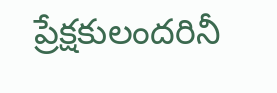ప్రేక్షకులందరినీ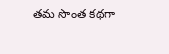తమ సొంత కథగా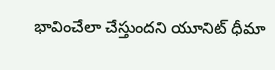భావించేలా చేస్తుందని యూనిట్ ధీమా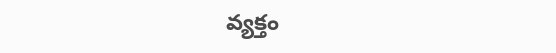వ్యక్తం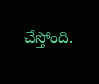చేస్తోంది.